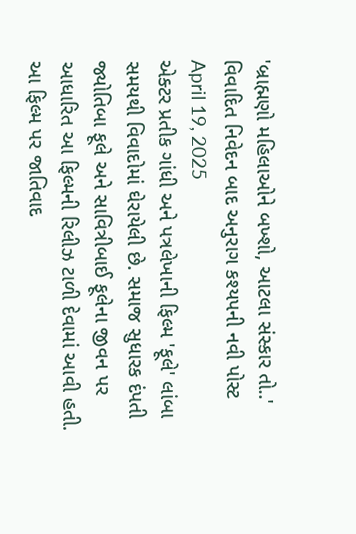'બ્રાહ્મણો મહિલાઓને બખ્શો, આટલા સંસ્કાર તો..' વિવાદિત નિવેદન બાદ અનુરાગ કશ્યપની નવી પોસ્ટ
April 19, 2025
એક્ટર પ્રતીક ગાંધી અને પત્રલેખાની ફિલ્મ 'ફૂલે' લાંબા સમયથી વિવાદોમાં ઘેરાયેલી છે. સમાજ સુધારક દંપતી જ્યોતિબા ફૂલે અને સાવિત્રીબાઈ ફૂલેના જીવન પર આધારિત આ ફિલ્મની રિલીઝ ટાળી દેવામાં આવી હતી. આ ફિલ્મ પર જાતિવાદ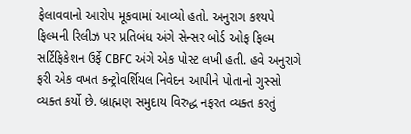ફેલાવવાનો આરોપ મૂકવામાં આવ્યો હતો. અનુરાગ કશ્યપે ફિલ્મની રિલીઝ પર પ્રતિબંધ અંગે સેન્સર બોર્ડ ઓફ ફિલ્મ સર્ટિફિકેશન ઉર્ફે CBFC અંગે એક પોસ્ટ લખી હતી. હવે અનુરાગે ફરી એક વખત કન્ટ્રોવર્શિયલ નિવેદન આપીને પોતાનો ગુસ્સો વ્યક્ત કર્યો છે. બ્રાહ્મણ સમુદાય વિરુદ્ધ નફરત વ્યક્ત કરતું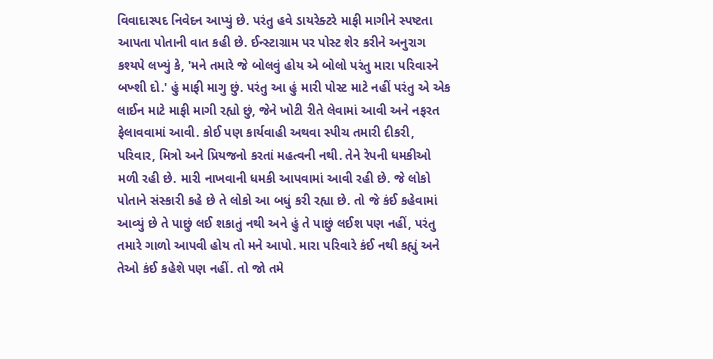વિવાદાસ્પદ નિવેદન આપ્યું છે. પરંતુ હવે ડાયરેક્ટરે માફી માગીને સ્પષ્ટતા આપતા પોતાની વાત કહી છે. ઈન્સ્ટાગ્રામ પર પોસ્ટ શેર કરીને અનુરાગ કશ્યપે લખ્યું કે, 'મને તમારે જે બોલવું હોય એ બોલો પરંતુ મારા પરિવારને બખ્શી દો.' હું માફી માગુ છું. પરંતુ આ હું મારી પોસ્ટ માટે નહીં પરંતુ એ એક લાઈન માટે માફી માગી રહ્યો છું, જેને ખોટી રીતે લેવામાં આવી અને નફરત ફેલાવવામાં આવી. કોઈ પણ કાર્યવાહી અથવા સ્પીચ તમારી દીકરી, પરિવાર, મિત્રો અને પ્રિયજનો કરતાં મહત્વની નથી. તેને રેપની ધમકીઓ મળી રહી છે. મારી નાખવાની ધમકી આપવામાં આવી રહી છે. જે લોકો પોતાને સંસ્કારી કહે છે તે લોકો આ બધું કરી રહ્યા છે. તો જે કંઈ કહેવામાં આવ્યું છે તે પાછું લઈ શકાતું નથી અને હું તે પાછું લઈશ પણ નહીં, પરંતુ તમારે ગાળો આપવી હોય તો મને આપો. મારા પરિવારે કંઈ નથી કહ્યું અને તેઓ કંઈ કહેશે પણ નહીં. તો જો તમે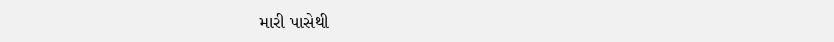મારી પાસેથી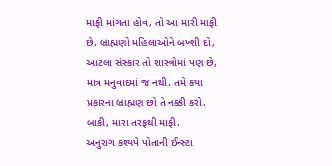માફી માંગતા હોવ, તો આ મારી માફી છે. બ્રાહ્મણો મહિલાઓને બખ્શી દો, આટલા સંસ્કાર તો શાસ્ત્રોમાં પણ છે, માત્ર મનુવાદમાં જ નથી. તમે કયા પ્રકારના બ્રાહ્મણ છો તે નક્કી કરો. બાકી, મારા તરફથી માફી.
અનુરાગ કશ્યપે પોતાની ઈન્સ્ટા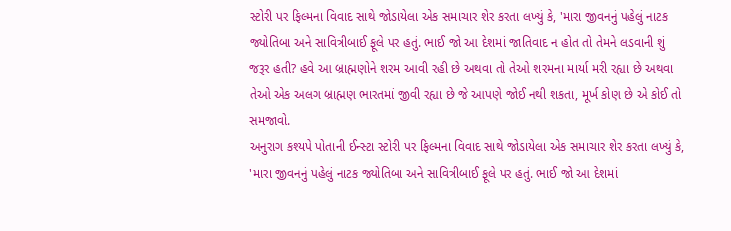સ્ટોરી પર ફિલ્મના વિવાદ સાથે જોડાયેલા એક સમાચાર શેર કરતા લખ્યું કે, 'મારા જીવનનું પહેલું નાટક જ્યોતિબા અને સાવિત્રીબાઈ ફૂલે પર હતું. ભાઈ જો આ દેશમાં જાતિવાદ ન હોત તો તેમને લડવાની શું જરૂર હતી? હવે આ બ્રાહ્મણોને શરમ આવી રહી છે અથવા તો તેઓ શરમના માર્યા મરી રહ્યા છે અથવા તેઓ એક અલગ બ્રાહ્મણ ભારતમાં જીવી રહ્યા છે જે આપણે જોઈ નથી શકતા, મૂર્ખ કોણ છે એ કોઈ તો સમજાવો.
અનુરાગ કશ્યપે પોતાની ઈન્સ્ટા સ્ટોરી પર ફિલ્મના વિવાદ સાથે જોડાયેલા એક સમાચાર શેર કરતા લખ્યું કે, 'મારા જીવનનું પહેલું નાટક જ્યોતિબા અને સાવિત્રીબાઈ ફૂલે પર હતું. ભાઈ જો આ દેશમાં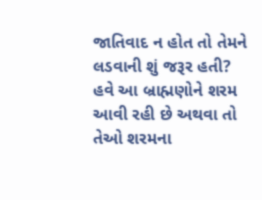જાતિવાદ ન હોત તો તેમને લડવાની શું જરૂર હતી? હવે આ બ્રાહ્મણોને શરમ આવી રહી છે અથવા તો તેઓ શરમના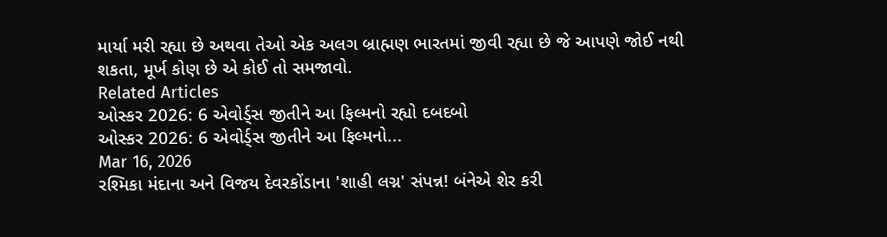માર્યા મરી રહ્યા છે અથવા તેઓ એક અલગ બ્રાહ્મણ ભારતમાં જીવી રહ્યા છે જે આપણે જોઈ નથી શકતા, મૂર્ખ કોણ છે એ કોઈ તો સમજાવો.
Related Articles
ઓસ્કર 2026: 6 એવોર્ડ્સ જીતીને આ ફિલ્મનો રહ્યો દબદબો
ઓસ્કર 2026: 6 એવોર્ડ્સ જીતીને આ ફિલ્મનો...
Mar 16, 2026
રશ્મિકા મંદાના અને વિજય દેવરકોંડાના 'શાહી લગ્ન' સંપન્ન! બંનેએ શેર કરી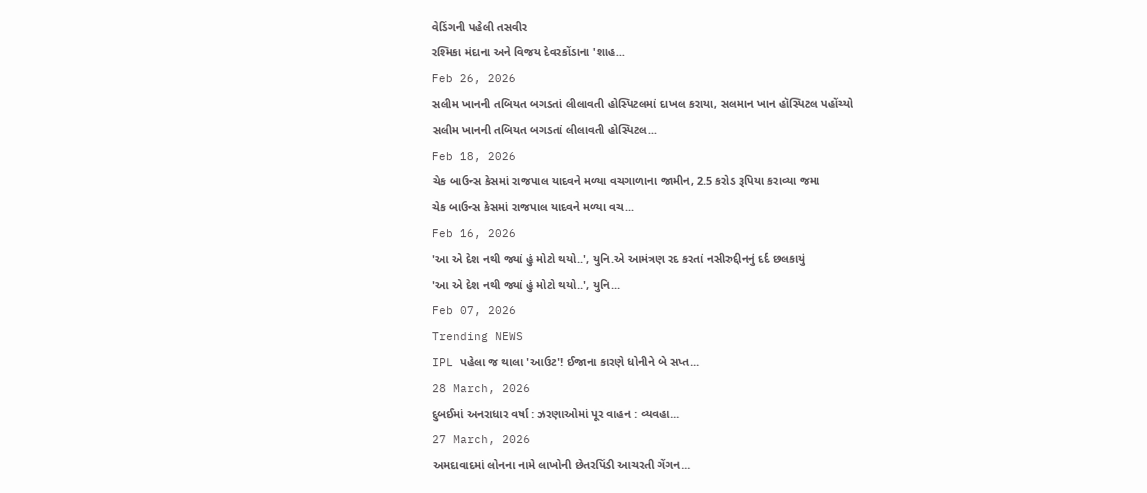વેડિંગની પહેલી તસવીર
રશ્મિકા મંદાના અને વિજય દેવરકોંડાના 'શાહ...
Feb 26, 2026
સલીમ ખાનની તબિયત બગડતાં લીલાવતી હોસ્પિટલમાં દાખલ કરાયા, સલમાન ખાન હૉસ્પિટલ પહોંચ્યો
સલીમ ખાનની તબિયત બગડતાં લીલાવતી હોસ્પિટલ...
Feb 18, 2026
ચેક બાઉન્સ કેસમાં રાજપાલ યાદવને મળ્યા વચગાળાના જામીન, 2.5 કરોડ રૂપિયા કરાવ્યા જમા
ચેક બાઉન્સ કેસમાં રાજપાલ યાદવને મળ્યા વચ...
Feb 16, 2026
'આ એ દેશ નથી જ્યાં હું મોટો થયો..', યુનિ.એ આમંત્રણ રદ કરતાં નસીરુદ્દીનનું દર્દ છલકાયું
'આ એ દેશ નથી જ્યાં હું મોટો થયો..', યુનિ...
Feb 07, 2026
Trending NEWS
IPL પહેલા જ થાલા 'આઉટ'! ઈજાના કારણે ધોનીને બે સપ્ત...
28 March, 2026
દુબઈમાં અનરાધાર વર્ષા : ઝરણાઓમાં પૂર વાહન : વ્યવહા...
27 March, 2026
અમદાવાદમાં લોનના નામે લાખોની છેતરપિંડી આચરતી ગેંગન...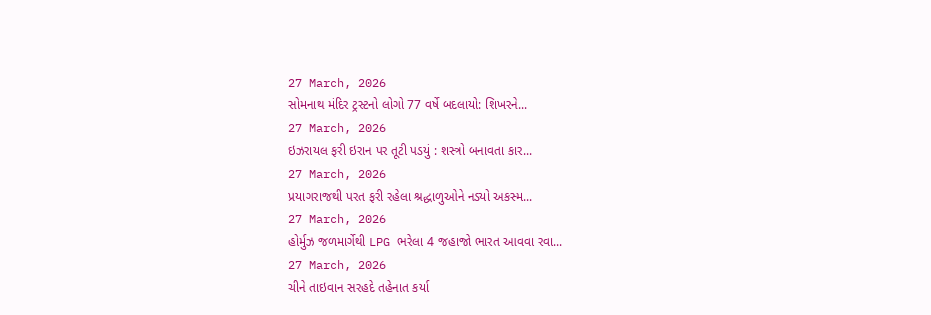27 March, 2026
સોમનાથ મંદિર ટ્રસ્ટનો લોગો 77 વર્ષે બદલાયો: શિખરને...
27 March, 2026
ઇઝરાયલ ફરી ઇરાન પર તૂટી પડયું : શસ્ત્રો બનાવતા કાર...
27 March, 2026
પ્રયાગરાજથી પરત ફરી રહેલા શ્રદ્ધાળુઓને નડ્યો અકસ્મ...
27 March, 2026
હોર્મુઝ જળમાર્ગેથી LPG ભરેલા 4 જહાજો ભારત આવવા રવા...
27 March, 2026
ચીને તાઇવાન સરહદે તહેનાત કર્યા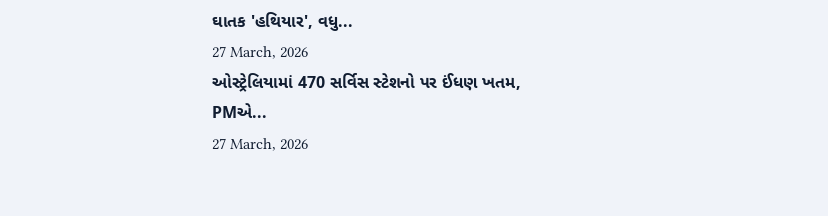ઘાતક 'હથિયાર', વધુ...
27 March, 2026
ઓસ્ટ્રેલિયામાં 470 સર્વિસ સ્ટેશનો પર ઈંધણ ખતમ, PMએ...
27 March, 2026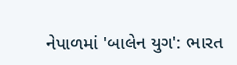નેપાળમાં 'બાલેન યુગ': ભારત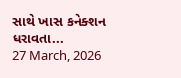સાથે ખાસ કનેક્શન ધરાવતા...
27 March, 2026